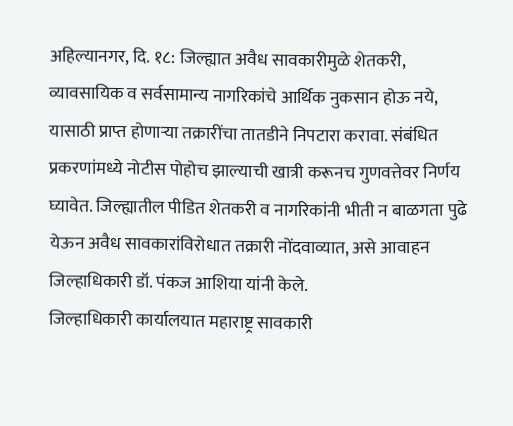अहिल्यानगर, दि. १८: जिल्ह्यात अवैध सावकारीमुळे शेतकरी, व्यावसायिक व सर्वसामान्य नागरिकांचे आर्थिक नुकसान होऊ नये, यासाठी प्राप्त होणाऱ्या तक्रारींचा तातडीने निपटारा करावा. संबंधित प्रकरणांमध्ये नोटीस पोहोच झाल्याची खात्री करूनच गुणवत्तेवर निर्णय घ्यावेत. जिल्ह्यातील पीडित शेतकरी व नागरिकांनी भीती न बाळगता पुढे येऊन अवैध सावकारांविरोधात तक्रारी नोंदवाव्यात, असे आवाहन जिल्हाधिकारी डॉ. पंकज आशिया यांनी केले.
जिल्हाधिकारी कार्यालयात महाराष्ट्र सावकारी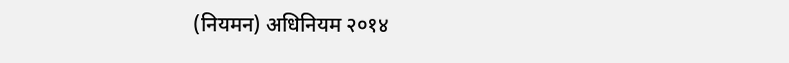(नियमन) अधिनियम २०१४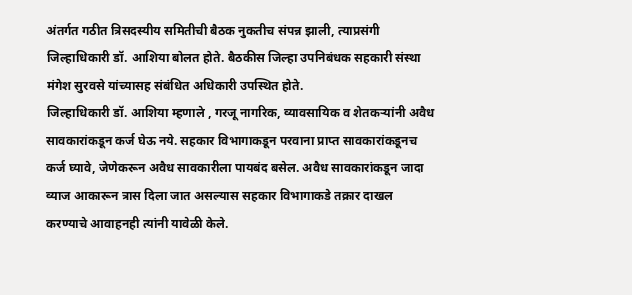अंतर्गत गठीत त्रिसदस्यीय समितीची बैठक नुकतीच संपन्न झाली, त्याप्रसंगी जिल्हाधिकारी डॉ. आशिया बोलत होते. बैठकीस जिल्हा उपनिबंधक सहकारी संस्था मंगेश सुरवसे यांच्यासह संबंधित अधिकारी उपस्थित होते.
जिल्हाधिकारी डॉ. आशिया म्हणाले , गरजू नागरिक, व्यावसायिक व शेतकऱ्यांनी अवैध सावकारांकडून कर्ज घेऊ नये. सहकार विभागाकडून परवाना प्राप्त सावकारांकडूनच कर्ज घ्यावे, जेणेकरून अवैध सावकारीला पायबंद बसेल. अवैध सावकारांकडून जादा व्याज आकारून त्रास दिला जात असल्यास सहकार विभागाकडे तक्रार दाखल करण्याचे आवाहनही त्यांनी यावेळी केले.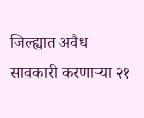जिल्ह्यात अवैध सावकारी करणाऱ्या २१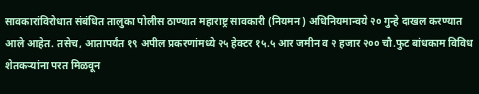सावकारांविरोधात संबंधित तालुका पोलीस ठाण्यात महाराष्ट्र सावकारी (नियमन) अधिनियमान्वये २० गुन्हे दाखल करण्यात आले आहेत. तसेच, आतापर्यंत १९ अपील प्रकरणांमध्ये २५ हेक्टर १५.५ आर जमीन व २ हजार २०० चौ.फुट बांधकाम विविध शेतकऱ्यांना परत मिळवून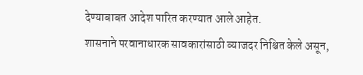देण्याबाबत आदेश पारित करण्यात आले आहेत.
शासनाने परवानाधारक सावकारांसाठी व्याजदर निश्चित केले असून,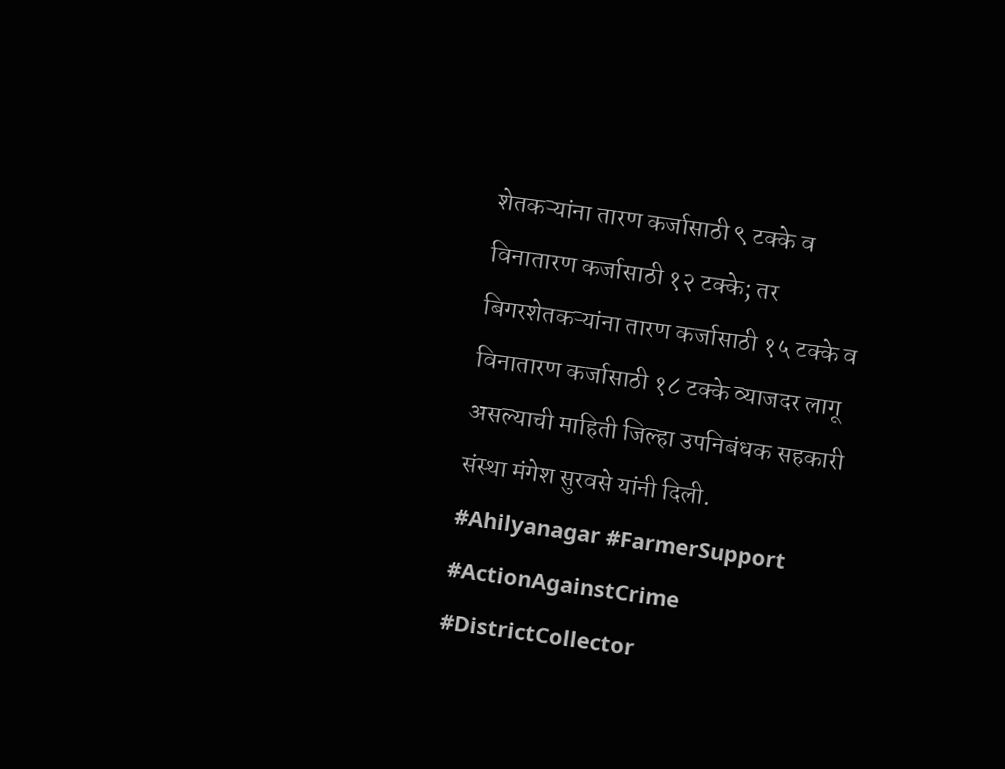शेतकऱ्यांना तारण कर्जासाठी ९ टक्के व विनातारण कर्जासाठी १२ टक्के; तर बिगरशेतकऱ्यांना तारण कर्जासाठी १५ टक्के व विनातारण कर्जासाठी १८ टक्के व्याजदर लागू असल्याची माहिती जिल्हा उपनिबंधक सहकारी संस्था मंगेश सुरवसे यांनी दिली. #Ahilyanagar #FarmerSupport #ActionAgainstCrime #DistrictCollector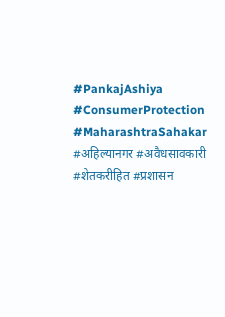#PankajAshiya #ConsumerProtection #MaharashtraSahakar #अहिल्यानगर #अवैधसावकारी #शेतकरीहित #प्रशासन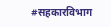#सहकारविभाग